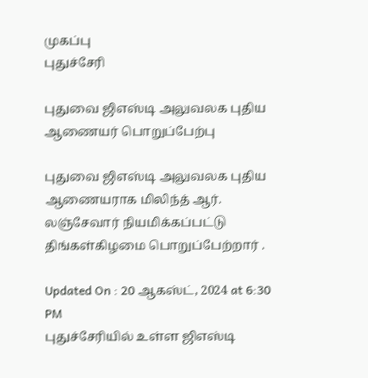முகப்பு
புதுச்சேரி

புதுவை ஜிஎஸ்டி அலுவலக புதிய ஆணையர் பொறுப்பேற்பு

புதுவை ஜிஎஸ்டி அலுவலக புதிய ஆணையராக மிலிந்த் ஆர். லஞ்சேவார் நியமிக்கப்பட்டு திங்கள்கிழமை பொறுப்பேற்றார் .

Updated On : 20 ஆகஸ்ட், 2024 at 6:30 PM
புதுச்சேரியில் உள்ள ஜிஎஸ்டி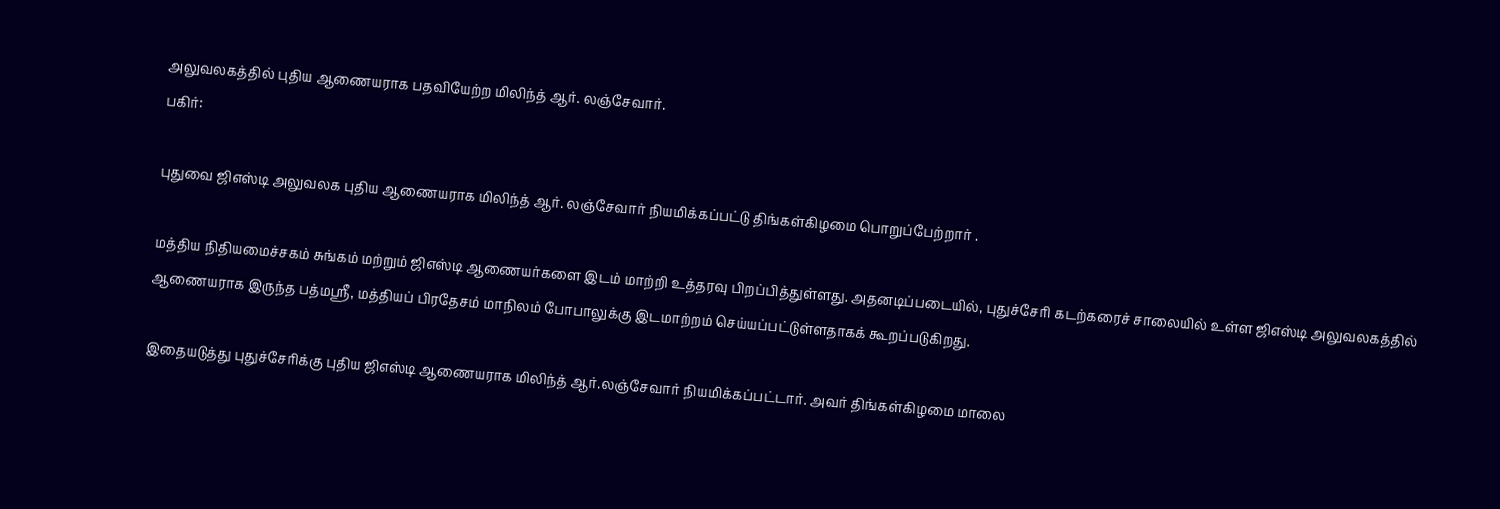அலுவலகத்தில் புதிய ஆணையராக பதவியேற்ற மிலிந்த் ஆர். லஞ்சேவார்.
பகிர்:

புதுவை ஜிஎஸ்டி அலுவலக புதிய ஆணையராக மிலிந்த் ஆர். லஞ்சேவார் நியமிக்கப்பட்டு திங்கள்கிழமை பொறுப்பேற்றார் .

மத்திய நிதியமைச்சகம் சுங்கம் மற்றும் ஜிஎஸ்டி ஆணையர்களை இடம் மாற்றி உத்தரவு பிறப்பித்துள்ளது. அதனடிப்படையில், புதுச்சேரி கடற்கரைச் சாலையில் உள்ள ஜிஎஸ்டி அலுவலகத்தில் ஆணையராக இருந்த பத்மஸ்ரீ, மத்தியப் பிரதேசம் மாநிலம் போபாலுக்கு இடமாற்றம் செய்யப்பட்டுள்ளதாகக் கூறப்படுகிறது.

இதையடுத்து புதுச்சேரிக்கு புதிய ஜிஎஸ்டி ஆணையராக மிலிந்த் ஆர்.லஞ்சேவார் நியமிக்கப்பட்டார். அவர் திங்கள்கிழமை மாலை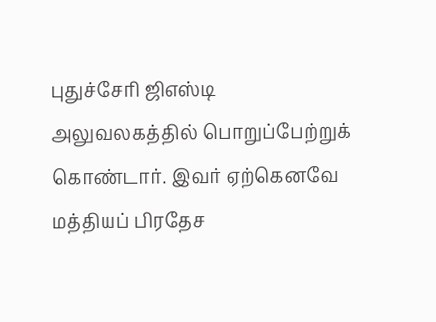புதுச்சேரி ஜிஎஸ்டி அலுவலகத்தில் பொறுப்பேற்றுக் கொண்டார். இவர் ஏற்கெனவே மத்தியப் பிரதேச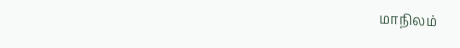மாநிலம்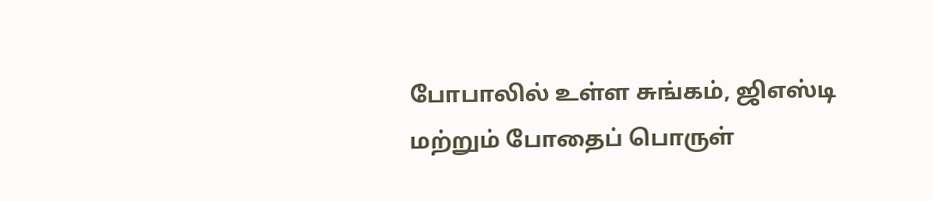போபாலில் உள்ள சுங்கம், ஜிஎஸ்டி மற்றும் போதைப் பொருள்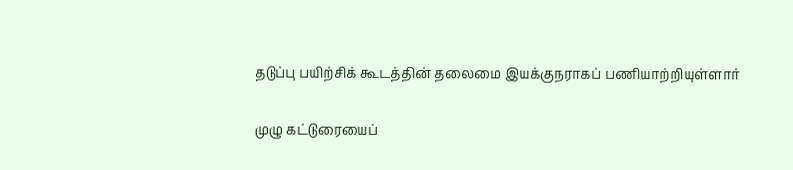தடுப்பு பயிற்சிக் கூடத்தின் தலைமை இயக்குநராகப் பணியாற்றியுள்ளார்

முழு கட்டுரையைப்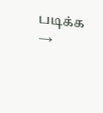படிக்க →